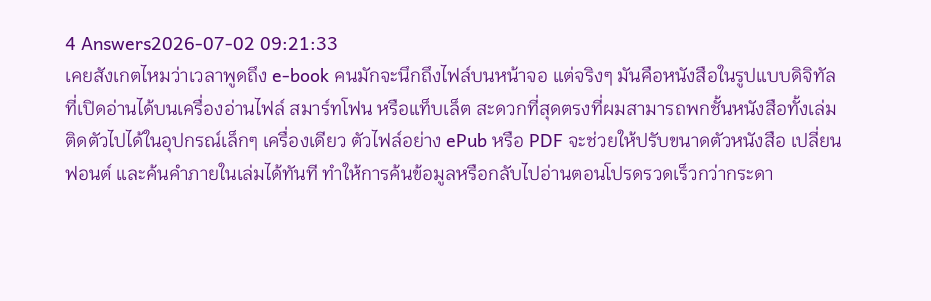4 Answers2026-07-02 09:21:33
เคยสังเกตไหมว่าเวลาพูดถึง e-book คนมักจะนึกถึงไฟล์บนหน้าจอ แต่จริงๆ มันคือหนังสือในรูปแบบดิจิทัลที่เปิดอ่านได้บนเครื่องอ่านไฟล์ สมาร์ทโฟน หรือแท็บเล็ต สะดวกที่สุดตรงที่ผมสามารถพกชั้นหนังสือทั้งเล่มติดตัวไปได้ในอุปกรณ์เล็กๆ เครื่องเดียว ตัวไฟล์อย่าง ePub หรือ PDF จะช่วยให้ปรับขนาดตัวหนังสือ เปลี่ยนฟอนต์ และค้นคำภายในเล่มได้ทันที ทำให้การค้นข้อมูลหรือกลับไปอ่านตอนโปรดรวดเร็วกว่ากระดา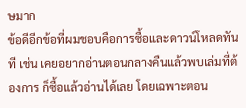ษมาก
ข้อดีอีกข้อที่ผมชอบคือการซื้อและดาวน์โหลดทันที เช่น เคยอยากอ่านตอนกลางคืนแล้วพบเล่มที่ต้องการ ก็ซื้อแล้วอ่านได้เลย โดยเฉพาะตอน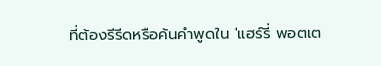ที่ต้องรีรีดหรือค้นคำพูดใน 'แฮร์รี่ พอตเต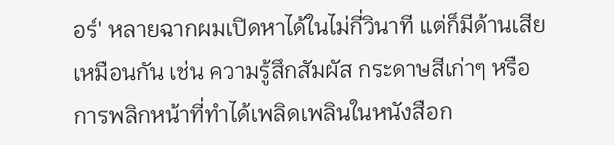อร์' หลายฉากผมเปิดหาได้ในไม่กี่วินาที แต่ก็มีด้านเสียเหมือนกัน เช่น ความรู้สึกสัมผัส กระดาษสีเก่าๆ หรือการพลิกหน้าที่ทำได้เพลิดเพลินในหนังสือก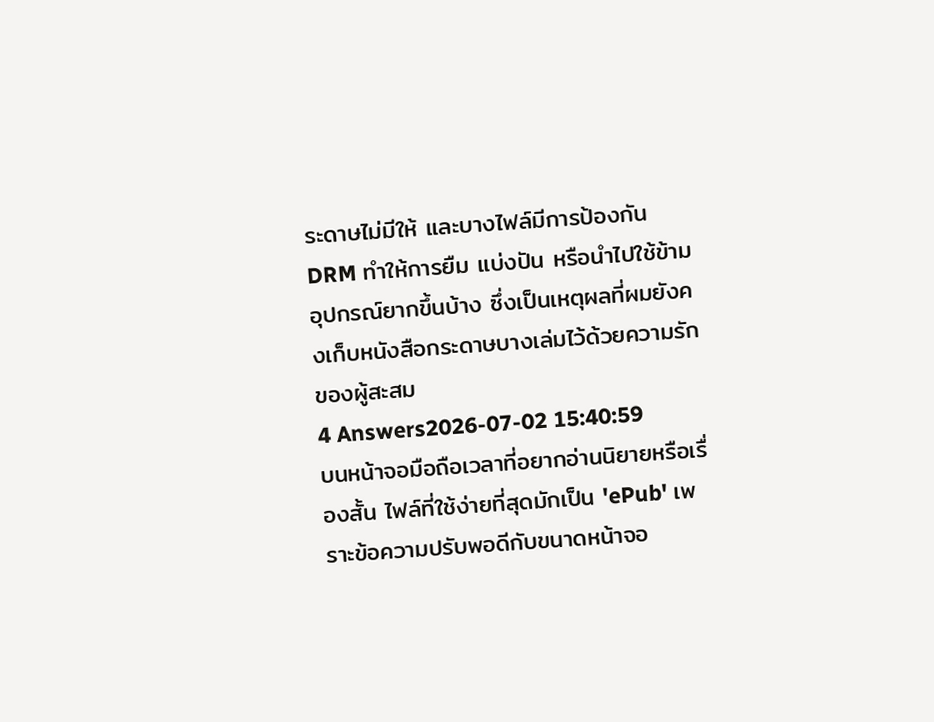ระดาษไม่มีให้ และบางไฟล์มีการป้องกัน DRM ทำให้การยืม แบ่งปัน หรือนำไปใช้ข้ามอุปกรณ์ยากขึ้นบ้าง ซึ่งเป็นเหตุผลที่ผมยังคงเก็บหนังสือกระดาษบางเล่มไว้ด้วยความรักของผู้สะสม
4 Answers2026-07-02 15:40:59
บนหน้าจอมือถือเวลาที่อยากอ่านนิยายหรือเรื่องสั้น ไฟล์ที่ใช้ง่ายที่สุดมักเป็น 'ePub' เพราะข้อความปรับพอดีกับขนาดหน้าจอ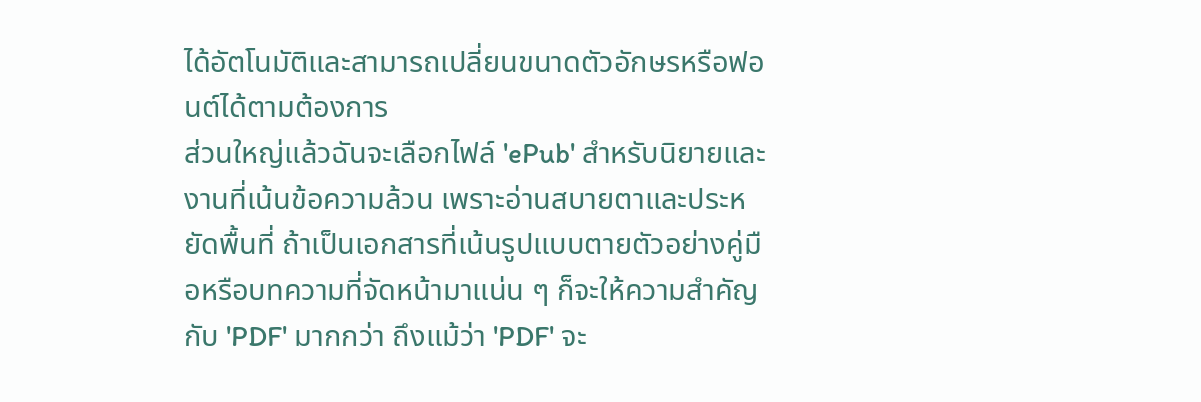ได้อัตโนมัติและสามารถเปลี่ยนขนาดตัวอักษรหรือฟอนต์ได้ตามต้องการ
ส่วนใหญ่แล้วฉันจะเลือกไฟล์ 'ePub' สำหรับนิยายและงานที่เน้นข้อความล้วน เพราะอ่านสบายตาและประหยัดพื้นที่ ถ้าเป็นเอกสารที่เน้นรูปแบบตายตัวอย่างคู่มือหรือบทความที่จัดหน้ามาแน่น ๆ ก็จะให้ความสำคัญกับ 'PDF' มากกว่า ถึงแม้ว่า 'PDF' จะ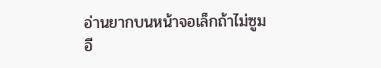อ่านยากบนหน้าจอเล็กถ้าไม่ซูม
อี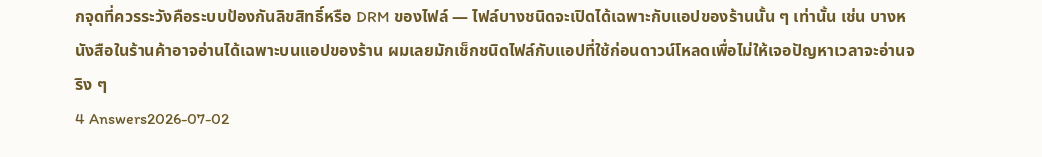กจุดที่ควรระวังคือระบบป้องกันลิขสิทธิ์หรือ DRM ของไฟล์ — ไฟล์บางชนิดจะเปิดได้เฉพาะกับแอปของร้านนั้น ๆ เท่านั้น เช่น บางหนังสือในร้านค้าอาจอ่านได้เฉพาะบนแอปของร้าน ผมเลยมักเช็กชนิดไฟล์กับแอปที่ใช้ก่อนดาวน์โหลดเพื่อไม่ให้เจอปัญหาเวลาจะอ่านจริง ๆ
4 Answers2026-07-02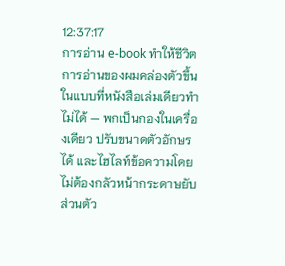12:37:17
การอ่าน e-book ทำให้ชีวิตการอ่านของผมคล่องตัวขึ้นในแบบที่หนังสือเล่มเดียวทำไม่ได้ — พกเป็นกองในเครื่องเดียว ปรับขนาดตัวอักษรได้ และไฮไลท์ข้อความโดยไม่ต้องกลัวหน้ากระดาษยับ
ส่วนตัว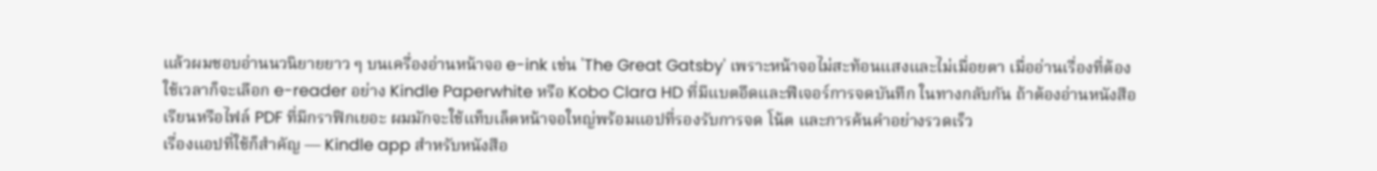แล้วผมชอบอ่านนวนิยายยาว ๆ บนเครื่องอ่านหน้าจอ e-ink เช่น 'The Great Gatsby' เพราะหน้าจอไม่สะท้อนแสงและไม่เมื่อยตา เมื่ออ่านเรื่องที่ต้องใช้เวลาก็จะเลือก e-reader อย่าง Kindle Paperwhite หรือ Kobo Clara HD ที่มีแบตอึดและฟีเจอร์การจดบันทึก ในทางกลับกัน ถ้าต้องอ่านหนังสือเรียนหรือไฟล์ PDF ที่มีกราฟิกเยอะ ผมมักจะใช้แท็บเล็ตหน้าจอใหญ่พร้อมแอปที่รองรับการจด โน้ต และการค้นคำอย่างรวดเร็ว
เรื่องแอปที่ใช้ก็สำคัญ — Kindle app สำหรับหนังสือ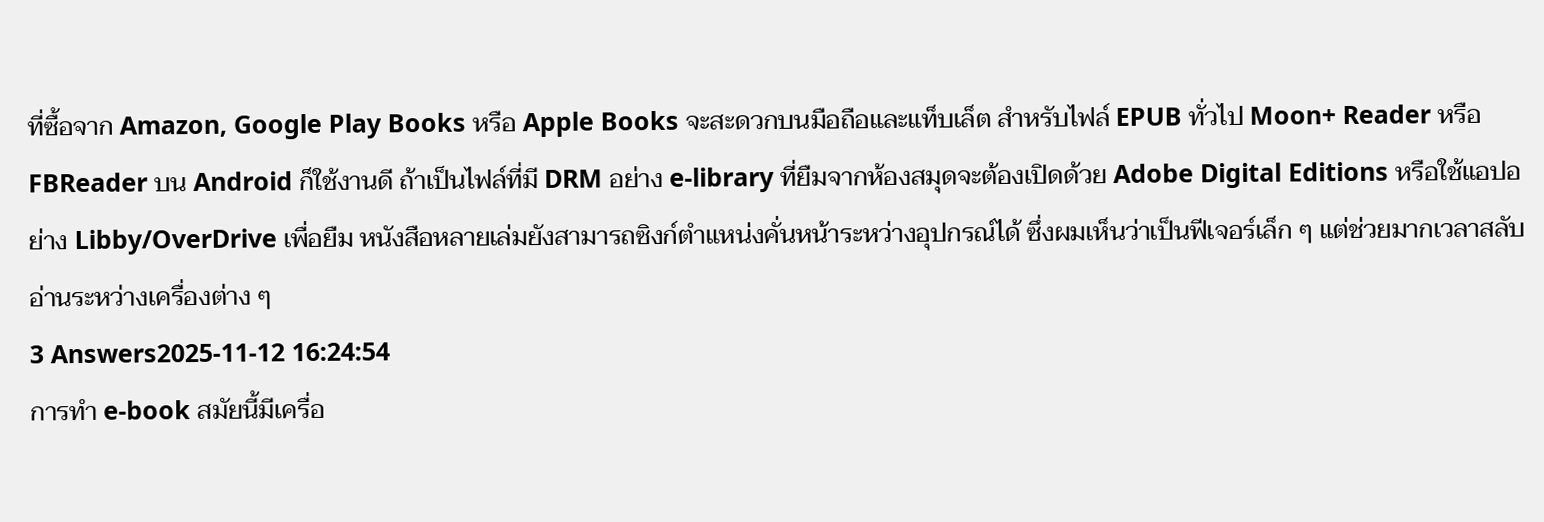ที่ซื้อจาก Amazon, Google Play Books หรือ Apple Books จะสะดวกบนมือถือและแท็บเล็ต สำหรับไฟล์ EPUB ทั่วไป Moon+ Reader หรือ FBReader บน Android ก็ใช้งานดี ถ้าเป็นไฟล์ที่มี DRM อย่าง e-library ที่ยืมจากห้องสมุดจะต้องเปิดด้วย Adobe Digital Editions หรือใช้แอปอย่าง Libby/OverDrive เพื่อยืม หนังสือหลายเล่มยังสามารถซิงก์ตำแหน่งคั่นหน้าระหว่างอุปกรณ์ได้ ซึ่งผมเห็นว่าเป็นฟีเจอร์เล็ก ๆ แต่ช่วยมากเวลาสลับอ่านระหว่างเครื่องต่าง ๆ
3 Answers2025-11-12 16:24:54
การทำ e-book สมัยนี้มีเครื่อ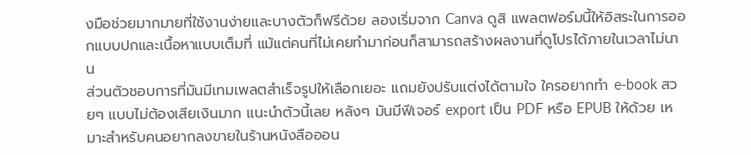งมือช่วยมากมายที่ใช้งานง่ายและบางตัวก็ฟรีด้วย ลองเริ่มจาก Canva ดูสิ แพลตฟอร์มนี้ให้อิสระในการออกแบบปกและเนื้อหาแบบเต็มที่ แม้แต่คนที่ไม่เคยทำมาก่อนก็สามารถสร้างผลงานที่ดูโปรได้ภายในเวลาไม่นาน
ส่วนตัวชอบการที่มันมีเทมเพลตสำเร็จรูปให้เลือกเยอะ แถมยังปรับแต่งได้ตามใจ ใครอยากทำ e-book สวยๆ แบบไม่ต้องเสียเงินมาก แนะนำตัวนี้เลย หลังๆ มันมีฟีเจอร์ export เป็น PDF หรือ EPUB ให้ด้วย เหมาะสำหรับคนอยากลงขายในร้านหนังสือออน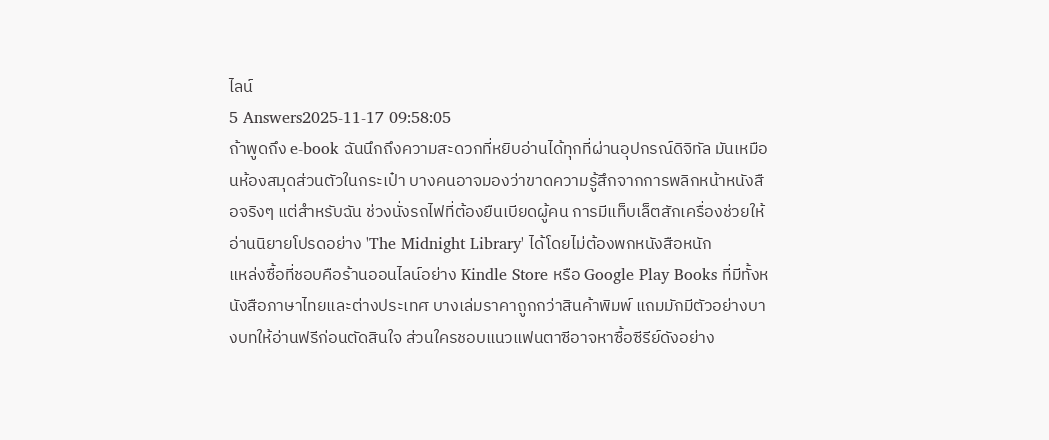ไลน์
5 Answers2025-11-17 09:58:05
ถ้าพูดถึง e-book ฉันนึกถึงความสะดวกที่หยิบอ่านได้ทุกที่ผ่านอุปกรณ์ดิจิทัล มันเหมือนห้องสมุดส่วนตัวในกระเป๋า บางคนอาจมองว่าขาดความรู้สึกจากการพลิกหน้าหนังสือจริงๆ แต่สำหรับฉัน ช่วงนั่งรถไฟที่ต้องยืนเบียดผู้คน การมีแท็บเล็ตสักเครื่องช่วยให้อ่านนิยายโปรดอย่าง 'The Midnight Library' ได้โดยไม่ต้องพกหนังสือหนัก
แหล่งซื้อที่ชอบคือร้านออนไลน์อย่าง Kindle Store หรือ Google Play Books ที่มีทั้งหนังสือภาษาไทยและต่างประเทศ บางเล่มราคาถูกกว่าสินค้าพิมพ์ แถมมักมีตัวอย่างบางบทให้อ่านฟรีก่อนตัดสินใจ ส่วนใครชอบแนวแฟนตาซีอาจหาซื้อซีรีย์ดังอย่าง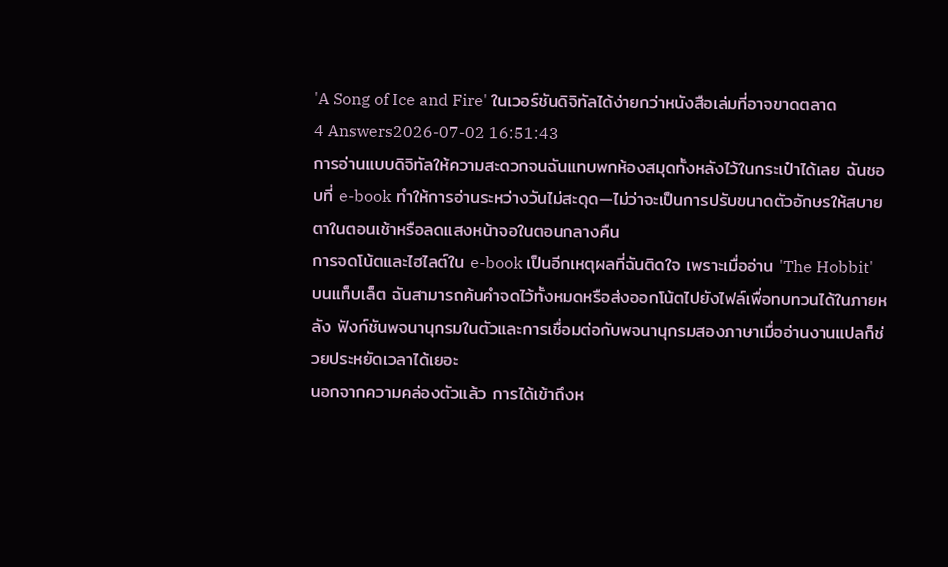'A Song of Ice and Fire' ในเวอร์ชันดิจิทัลได้ง่ายกว่าหนังสือเล่มที่อาจขาดตลาด
4 Answers2026-07-02 16:51:43
การอ่านแบบดิจิทัลให้ความสะดวกจนฉันแทบพกห้องสมุดทั้งหลังไว้ในกระเป๋าได้เลย ฉันชอบที่ e-book ทำให้การอ่านระหว่างวันไม่สะดุด—ไม่ว่าจะเป็นการปรับขนาดตัวอักษรให้สบายตาในตอนเช้าหรือลดแสงหน้าจอในตอนกลางคืน
การจดโน้ตและไฮไลต์ใน e-book เป็นอีกเหตุผลที่ฉันติดใจ เพราะเมื่ออ่าน 'The Hobbit' บนแท็บเล็ต ฉันสามารถค้นคำจดไว้ทั้งหมดหรือส่งออกโน้ตไปยังไฟล์เพื่อทบทวนได้ในภายหลัง ฟังก์ชันพจนานุกรมในตัวและการเชื่อมต่อกับพจนานุกรมสองภาษาเมื่ออ่านงานแปลก็ช่วยประหยัดเวลาได้เยอะ
นอกจากความคล่องตัวแล้ว การได้เข้าถึงห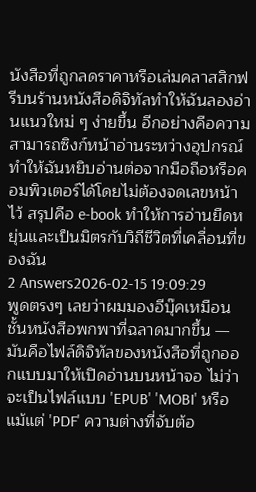นังสือที่ถูกลดราคาหรือเล่มคลาสสิกฟรีบนร้านหนังสือดิจิทัลทำให้ฉันลองอ่านแนวใหม่ ๆ ง่ายขึ้น อีกอย่างคือความสามารถซิงก์หน้าอ่านระหว่างอุปกรณ์ ทำให้ฉันหยิบอ่านต่อจากมือถือหรือคอมพิวเตอร์ได้โดยไม่ต้องจดเลขหน้าไว้ สรุปคือ e-book ทำให้การอ่านยืดหยุ่นและเป็นมิตรกับวิถีชีวิตที่เคลื่อนที่ของฉัน
2 Answers2026-02-15 19:09:29
พูดตรงๆ เลยว่าผมมองอีบุ๊คเหมือนชั้นหนังสือพกพาที่ฉลาดมากขึ้น — มันคือไฟล์ดิจิทัลของหนังสือที่ถูกออกแบบมาให้เปิดอ่านบนหน้าจอ ไม่ว่าจะเป็นไฟล์แบบ 'EPUB' 'MOBI' หรือแม้แต่ 'PDF' ความต่างที่จับต้อ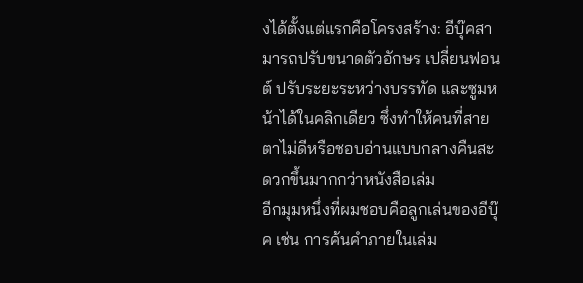งได้ตั้งแต่แรกคือโครงสร้าง: อีบุ๊คสามารถปรับขนาดตัวอักษร เปลี่ยนฟอนต์ ปรับระยะระหว่างบรรทัด และซูมหน้าได้ในคลิกเดียว ซึ่งทำให้คนที่สายตาไม่ดีหรือชอบอ่านแบบกลางคืนสะดวกขึ้นมากกว่าหนังสือเล่ม
อีกมุมหนึ่งที่ผมชอบคือลูกเล่นของอีบุ๊ค เช่น การค้นคำภายในเล่ม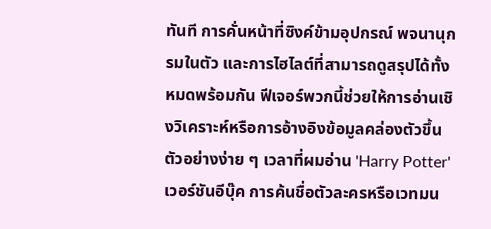ทันที การคั่นหน้าที่ซิงค์ข้ามอุปกรณ์ พจนานุกรมในตัว และการไฮไลต์ที่สามารถดูสรุปได้ทั้งหมดพร้อมกัน ฟีเจอร์พวกนี้ช่วยให้การอ่านเชิงวิเคราะห์หรือการอ้างอิงข้อมูลคล่องตัวขึ้น ตัวอย่างง่าย ๆ เวลาที่ผมอ่าน 'Harry Potter' เวอร์ชันอีบุ๊ค การค้นชื่อตัวละครหรือเวทมน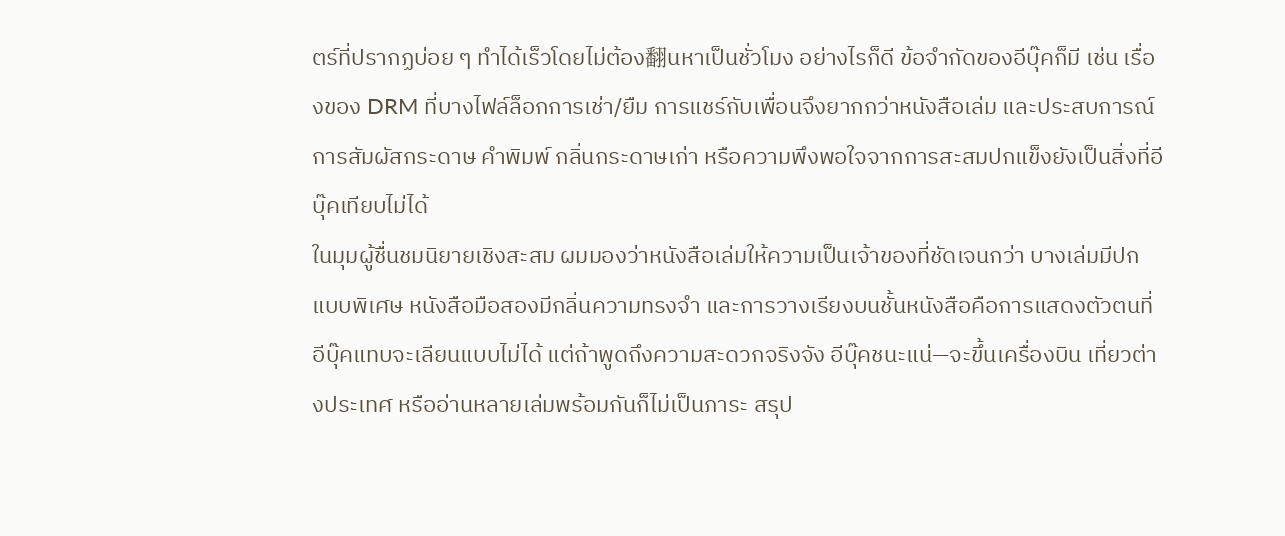ตร์ที่ปรากฏบ่อย ๆ ทำได้เร็วโดยไม่ต้อง翻นหาเป็นชั่วโมง อย่างไรก็ดี ข้อจำกัดของอีบุ๊คก็มี เช่น เรื่องของ DRM ที่บางไฟล์ล็อกการเช่า/ยืม การแชร์กับเพื่อนจึงยากกว่าหนังสือเล่ม และประสบการณ์การสัมผัสกระดาษ คำพิมพ์ กลิ่นกระดาษเก่า หรือความพึงพอใจจากการสะสมปกแข็งยังเป็นสิ่งที่อีบุ๊คเทียบไม่ได้
ในมุมผู้ชื่นชมนิยายเชิงสะสม ผมมองว่าหนังสือเล่มให้ความเป็นเจ้าของที่ชัดเจนกว่า บางเล่มมีปกแบบพิเศษ หนังสือมือสองมีกลิ่นความทรงจำ และการวางเรียงบนชั้นหนังสือคือการแสดงตัวตนที่อีบุ๊คแทบจะเลียนแบบไม่ได้ แต่ถ้าพูดถึงความสะดวกจริงจัง อีบุ๊คชนะแน่—จะขึ้นเครื่องบิน เที่ยวต่างประเทศ หรืออ่านหลายเล่มพร้อมกันก็ไม่เป็นภาระ สรุป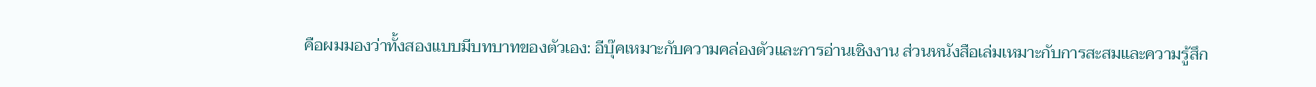คือผมมองว่าทั้งสองแบบมีบทบาทของตัวเอง: อีบุ๊คเหมาะกับความคล่องตัวและการอ่านเชิงงาน ส่วนหนังสือเล่มเหมาะกับการสะสมและความรู้สึก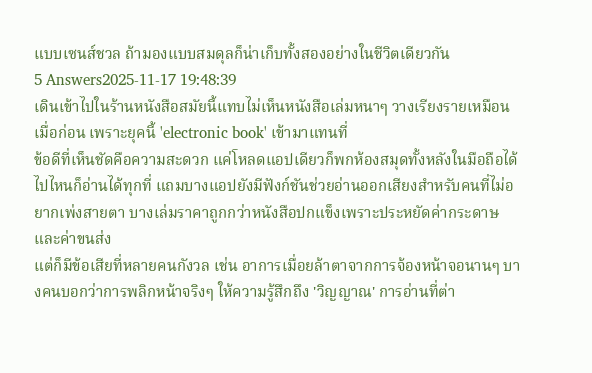แบบเซนส์ชวล ถ้ามองแบบสมดุลก็น่าเก็บทั้งสองอย่างในชีวิตเดียวกัน
5 Answers2025-11-17 19:48:39
เดินเข้าไปในร้านหนังสือสมัยนี้แทบไม่เห็นหนังสือเล่มหนาๆ วางเรียงรายเหมือนเมื่อก่อน เพราะยุคนี้ 'electronic book' เข้ามาแทนที่
ข้อดีที่เห็นชัดคือความสะดวก แค่โหลดแอปเดียวก็พกห้องสมุดทั้งหลังในมือถือได้ ไปไหนก็อ่านได้ทุกที่ แถมบางแอปยังมีฟังก์ชันช่วยอ่านออกเสียงสำหรับคนที่ไม่อยากเพ่งสายตา บางเล่มราคาถูกกว่าหนังสือปกแข็งเพราะประหยัดค่ากระดาษและค่าขนส่ง
แต่ก็มีข้อเสียที่หลายคนกังวล เช่น อาการเมื่อยล้าตาจากการจ้องหน้าจอนานๆ บางคนบอกว่าการพลิกหน้าจริงๆ ให้ความรู้สึกถึง 'วิญญาณ' การอ่านที่ต่า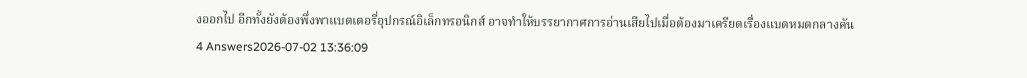งออกไป อีกทั้งยังต้องพึ่งพาแบตเตอรี่อุปกรณ์อิเล็กทรอนิกส์ อาจทำให้บรรยากาศการอ่านเสียไปเมื่อต้องมาเครียดเรื่องแบตหมดกลางคัน
4 Answers2026-07-02 13:36:09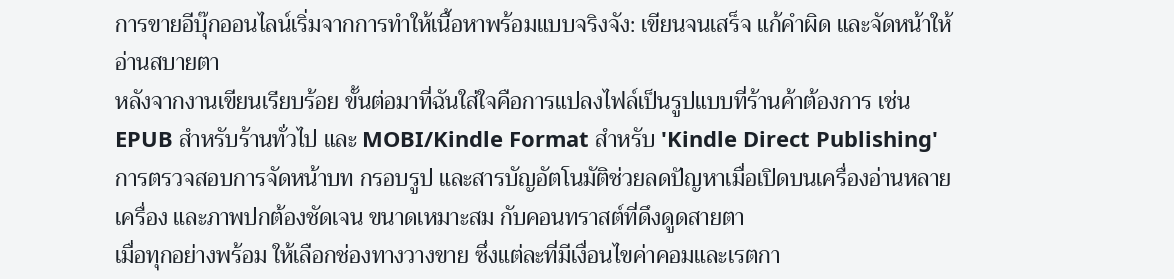การขายอีบุ๊กออนไลน์เริ่มจากการทำให้เนื้อหาพร้อมแบบจริงจัง: เขียนจนเสร็จ แก้คำผิด และจัดหน้าให้อ่านสบายตา
หลังจากงานเขียนเรียบร้อย ขั้นต่อมาที่ฉันใส่ใจคือการแปลงไฟล์เป็นรูปแบบที่ร้านค้าต้องการ เช่น EPUB สำหรับร้านทั่วไป และ MOBI/Kindle Format สำหรับ 'Kindle Direct Publishing' การตรวจสอบการจัดหน้าบท กรอบรูป และสารบัญอัตโนมัติช่วยลดปัญหาเมื่อเปิดบนเครื่องอ่านหลายเครื่อง และภาพปกต้องชัดเจน ขนาดเหมาะสม กับคอนทราสต์ที่ดึงดูดสายตา
เมื่อทุกอย่างพร้อม ให้เลือกช่องทางวางขาย ซึ่งแต่ละที่มีเงื่อนไขค่าคอมและเรตกา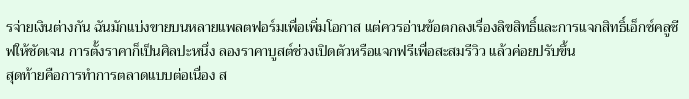รจ่ายเงินต่างกัน ฉันมักแบ่งขายบนหลายแพลตฟอร์มเพื่อเพิ่มโอกาส แต่ควรอ่านข้อตกลงเรื่องลิขสิทธิ์และการแจกสิทธิ์เอ็กซ์คลูซีฟให้ชัดเจน การตั้งราคาก็เป็นศิลปะหนึ่ง ลองราคาบูสต์ช่วงเปิดตัวหรือแจกฟรีเพื่อสะสมรีวิว แล้วค่อยปรับขึ้น
สุดท้ายคือการทำการตลาดแบบต่อเนื่อง ส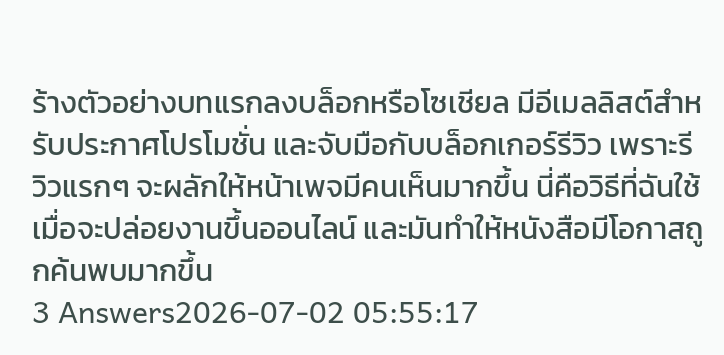ร้างตัวอย่างบทแรกลงบล็อกหรือโซเชียล มีอีเมลลิสต์สำหรับประกาศโปรโมชั่น และจับมือกับบล็อกเกอร์รีวิว เพราะรีวิวแรกๆ จะผลักให้หน้าเพจมีคนเห็นมากขึ้น นี่คือวิธีที่ฉันใช้เมื่อจะปล่อยงานขึ้นออนไลน์ และมันทำให้หนังสือมีโอกาสถูกค้นพบมากขึ้น
3 Answers2026-07-02 05:55:17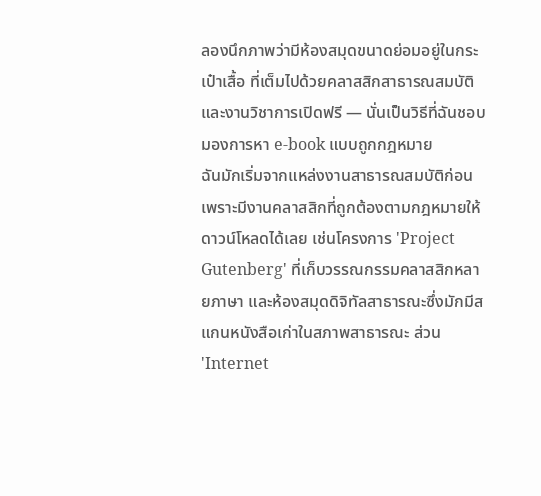ลองนึกภาพว่ามีห้องสมุดขนาดย่อมอยู่ในกระเป๋าเสื้อ ที่เต็มไปด้วยคลาสสิกสาธารณสมบัติและงานวิชาการเปิดฟรี — นั่นเป็นวิธีที่ฉันชอบมองการหา e-book แบบถูกกฎหมาย
ฉันมักเริ่มจากแหล่งงานสาธารณสมบัติก่อน เพราะมีงานคลาสสิกที่ถูกต้องตามกฎหมายให้ดาวน์โหลดได้เลย เช่นโครงการ 'Project Gutenberg' ที่เก็บวรรณกรรมคลาสสิกหลายภาษา และห้องสมุดดิจิทัลสาธารณะซึ่งมักมีสแกนหนังสือเก่าในสภาพสาธารณะ ส่วน 'Internet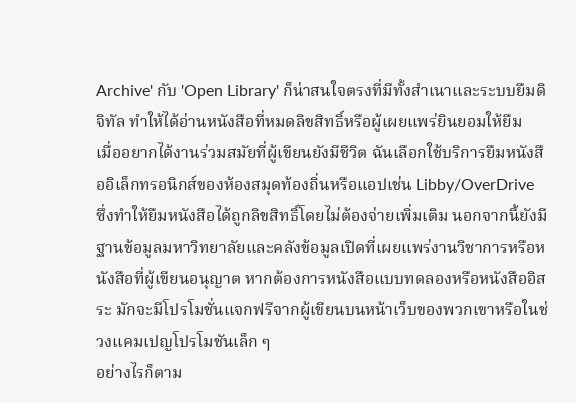Archive' กับ 'Open Library' ก็น่าสนใจตรงที่มีทั้งสำเนาและระบบยืมดิจิทัล ทำให้ได้อ่านหนังสือที่หมดลิขสิทธิ์หรือผู้เผยแพร่ยินยอมให้ยืม
เมื่ออยากได้งานร่วมสมัยที่ผู้เขียนยังมีชีวิต ฉันเลือกใช้บริการยืมหนังสืออิเล็กทรอนิกส์ของห้องสมุดท้องถิ่นหรือแอปเช่น Libby/OverDrive ซึ่งทำให้ยืมหนังสือได้ถูกลิขสิทธิ์โดยไม่ต้องจ่ายเพิ่มเติม นอกจากนี้ยังมีฐานข้อมูลมหาวิทยาลัยและคลังข้อมูลเปิดที่เผยแพร่งานวิชาการหรือหนังสือที่ผู้เขียนอนุญาต หากต้องการหนังสือแบบทดลองหรือหนังสืออิสระ มักจะมีโปรโมชั่นแจกฟรีจากผู้เขียนบนหน้าเว็บของพวกเขาหรือในช่วงแคมเปญโปรโมชันเล็ก ๆ
อย่างไรก็ตาม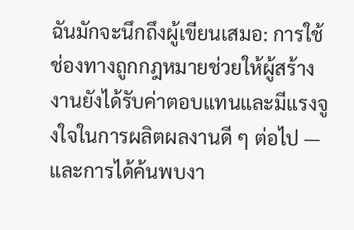ฉันมักจะนึกถึงผู้เขียนเสมอ: การใช้ช่องทางถูกกฎหมายช่วยให้ผู้สร้างงานยังได้รับค่าตอบแทนและมีแรงจูงใจในการผลิตผลงานดี ๆ ต่อไป — และการได้ค้นพบงา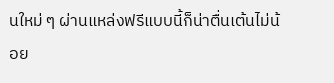นใหม่ ๆ ผ่านแหล่งฟรีแบบนี้ก็น่าตื่นเต้นไม่น้อย